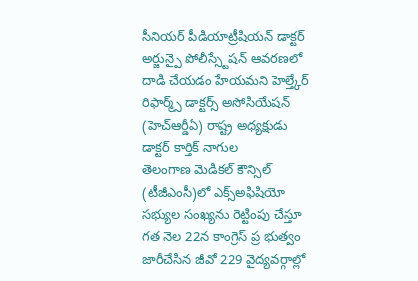సీనియర్ పీడియాట్రీషియన్ డాక్టర్ అర్జున్పై పోలీస్స్టేషన్ ఆవరణలో దాడి చేయడం హేయమని హెల్త్కేర్ రిఫార్మ్స్ డాక్టర్స్ అసోసియేషన్ (హెచ్ఆర్డీఏ) రాష్ట్ర అధ్యక్షుడు డాక్టర్ కార్తిక్ నాగుల
తెలంగాణ మెడికల్ కౌన్సిల్ (టీజీఎంసీ)లో ఎక్స్అఫిషియో సభ్యుల సంఖ్యను రెట్టింపు చేస్తూ గత నెల 22న కాంగ్రెస్ ప్ర భుత్వం జారీచేసిన జీవో 229 వైద్యవర్గాల్లో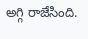అగ్గి రాజేసింది.